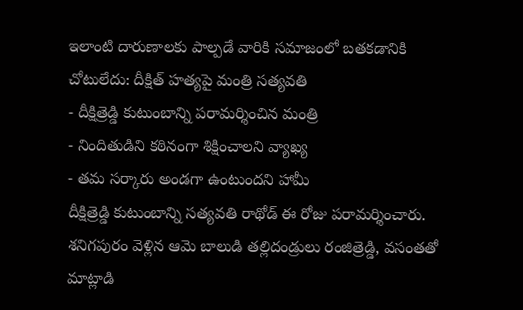ఇలాంటి దారుణాలకు పాల్పడే వారికి సమాజంలో బతకడానికి చోటులేదు: దీక్షిత్ హత్యపై మంత్రి సత్యవతి
- దీక్షిత్రెడ్డి కుటుంబాన్ని పరామర్శించిన మంత్రి
- నిందితుడిని కఠినంగా శిక్షించాలని వ్యాఖ్య
- తమ సర్కారు అండగా ఉంటుందని హామీ
దీక్షిత్రెడ్డి కుటుంబాన్ని సత్యవతి రాథోడ్ ఈ రోజు పరామర్శించారు. శనిగపురం వెళ్లిన ఆమె బాలుడి తల్లిదండ్రులు రంజిత్రెడ్డి, వసంతతో మాట్లాడి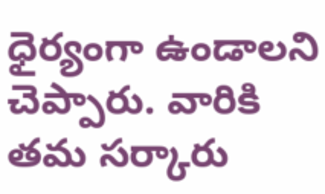ధైర్యంగా ఉండాలని చెప్పారు. వారికి తమ సర్కారు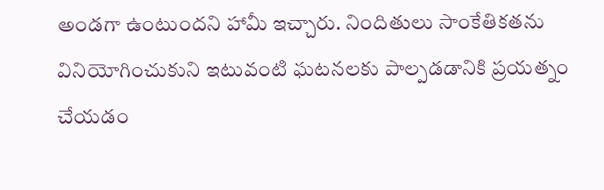అండగా ఉంటుందని హామీ ఇచ్చారు. నిందితులు సాంకేతికతను వినియోగించుకుని ఇటువంటి ఘటనలకు పాల్పడడానికి ప్రయత్నం చేయడం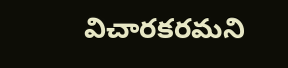విచారకరమని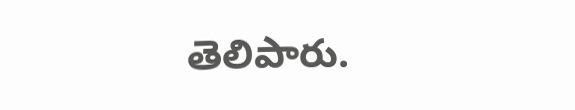తెలిపారు.